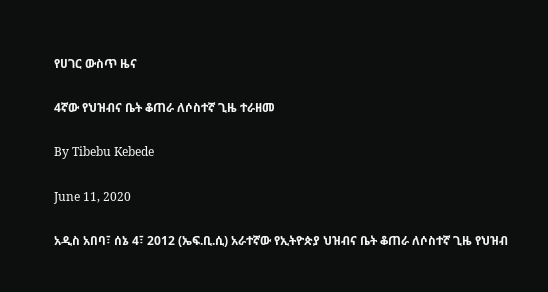የሀገር ውስጥ ዜና

4ኛው የህዝብና ቤት ቆጠራ ለሶስተኛ ጊዜ ተራዘመ

By Tibebu Kebede

June 11, 2020

አዲስ አበባ፣ ሰኔ 4፣ 2012 (ኤፍ.ቢ.ሲ) አራተኛው የኢትዮጵያ ህዝብና ቤት ቆጠራ ለሶስተኛ ጊዜ የህዝብ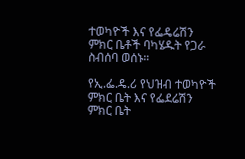ተወካዮች እና የፌዴሬሽን ምክር ቤቶች ባካሄዱት የጋራ ስብሰባ ወሰኑ።

የኢ.ፌ.ዴ.ሪ የህዝብ ተወካዮች ምክር ቤት እና የፌደሬሽን ምክር ቤት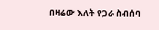በዛሬው እለት የጋራ ስብሰባ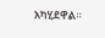አካሂደዋል።